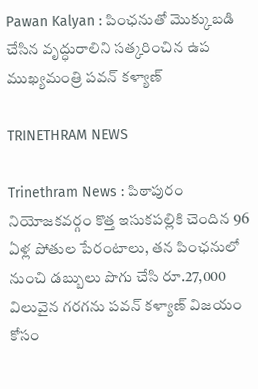Pawan Kalyan : పింఛనుతో మొక్కుబడి చేసిన వృద్ధురాలిని సత్కరించిన ఉప ముఖ్యమంత్రి పవన్ కళ్యాణ్

TRINETHRAM NEWS

Trinethram News : పిఠాపురం నియోజకవర్గం కొత్త ఇసుకపల్లికి చెందిన 96 ఏళ్ల పోతుల పేరంటాలు, తన పింఛనులో నుంచి డబ్బులు పొగు చేసి రూ.27,000 విలువైన గరగను పవన్ కళ్యాణ్ విజయం కోసం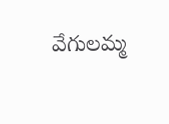వేగులమ్మ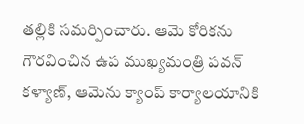తల్లికి సమర్పించారు. ఆమె కోరికను గౌరవించిన ఉప ముఖ్యమంత్రి పవన్ కళ్యాణ్, ఆమెను క్యాంప్ కార్యాలయానికి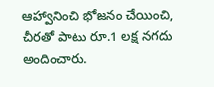ఆహ్వానించి భోజనం చేయించి, చీరతో పాటు రూ.1 లక్ష నగదు అందించారు.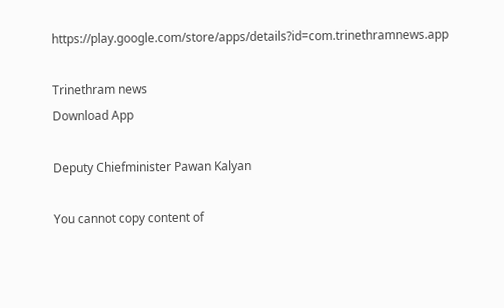https://play.google.com/store/apps/details?id=com.trinethramnews.app

Trinethram news
Download App

Deputy Chiefminister Pawan Kalyan

You cannot copy content of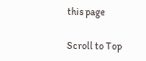this page

Scroll to Top